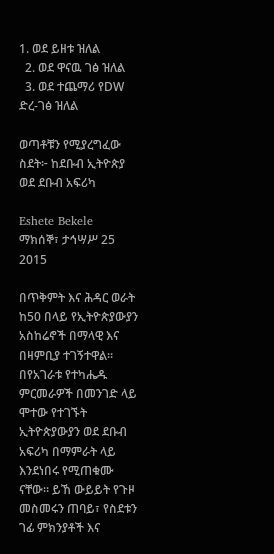1. ወደ ይዘቱ ዝለል
  2. ወደ ዋናዉ ገፅ ዝለል
  3. ወደ ተጨማሪ የDW ድረ-ገፅ ዝለል

ወጣቶቹን የሚያረግፈው ስደት፦ ከደቡብ ኢትዮጵያ ወደ ደቡብ አፍሪካ

Eshete Bekele
ማክሰኞ፣ ታኅሣሥ 25 2015

በጥቅምት እና ሕዳር ወራት ከ50 በላይ የኢትዮጵያውያን አስከሬኖች በማላዊ እና በዛምቢያ ተገኝተዋል። በየአገራቱ የተካሔዱ ምርመራዎች በመንገድ ላይ ሞተው የተገኙት ኢትዮጵያውያን ወደ ደቡብ አፍሪካ በማምራት ላይ እንደነበሩ የሚጠቁሙ ናቸው። ይኸ ውይይት የጉዞ መስመሩን ጠባይ፣ የስደቱን ገፊ ምክንያቶች እና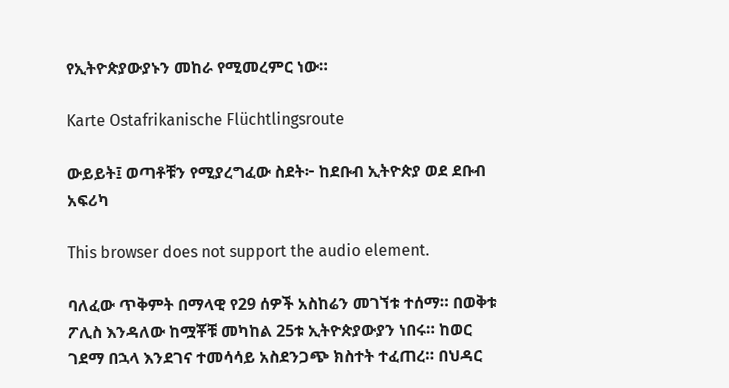የኢትዮጵያውያኑን መከራ የሚመረምር ነው።

Karte Ostafrikanische Flüchtlingsroute

ውይይት፤ ወጣቶቹን የሚያረግፈው ስደት፦ ከደቡብ ኢትዮጵያ ወደ ደቡብ አፍሪካ

This browser does not support the audio element.

ባለፈው ጥቅምት በማላዊ የ29 ሰዎች አስከሬን መገኘቱ ተሰማ። በወቅቱ ፖሊስ እንዳለው ከሟቾቹ መካከል 25ቱ ኢትዮጵያውያን ነበሩ። ከወር ገደማ በኋላ እንደገና ተመሳሳይ አስደንጋጭ ክስተት ተፈጠረ። በህዳር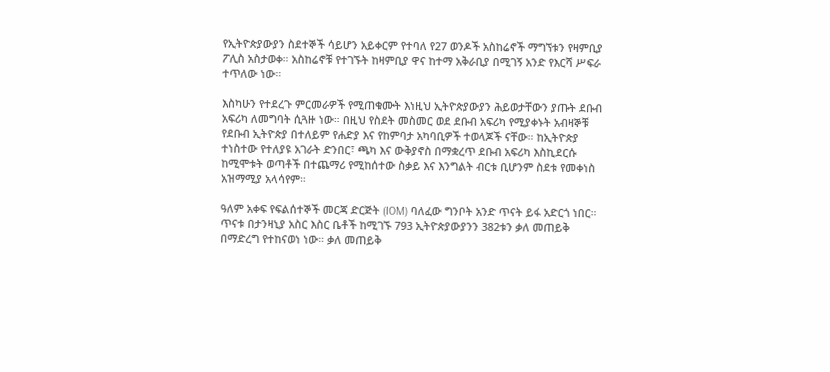የኢትዮጵያውያን ስደተኞች ሳይሆን አይቀርም የተባለ የ27 ወንዶች አስከሬኖች ማግኘቱን የዛምቢያ ፖሊስ አስታወቀ። አስከሬኖቹ የተገኙት ከዛምቢያ ዋና ከተማ አቅራቢያ በሚገኝ አንድ የእርሻ ሥፍራ ተጥለው ነው።

እስካሁን የተደረጉ ምርመራዎች የሚጠቁሙት እነዚህ ኢትዮጵያውያን ሕይወታቸውን ያጡት ደቡብ አፍሪካ ለመግባት ሲጓዙ ነው። በዚህ የስደት መስመር ወደ ደቡብ አፍሪካ የሚያቀኑት አብዛኞቹ የደቡብ ኢትዮጵያ በተለይም የሐድያ እና የከምባታ አካባቢዎች ተወላጆች ናቸው። ከኢትዮጵያ ተነስተው የተለያዩ አገራት ድንበር፣ ጫካ እና ውቅያኖስ በማቋረጥ ደቡብ አፍሪካ እስኪደርሱ ከሚሞቱት ወጣቶች በተጨማሪ የሚከሰተው ስቃይ እና እንግልት ብርቱ ቢሆንም ስደቱ የመቀነስ አዝማሚያ አላሳየም።

ዓለም አቀፍ የፍልሰተኞች መርጃ ድርጅት (IOM) ባለፈው ግንቦት አንድ ጥናት ይፋ አድርጎ ነበር። ጥናቱ በታንዛኒያ አስር እስር ቤቶች ከሚገኙ 793 ኢትዮጵያውያንን 382ቱን ቃለ መጠይቅ በማድረግ የተከናወነ ነው። ቃለ መጠይቅ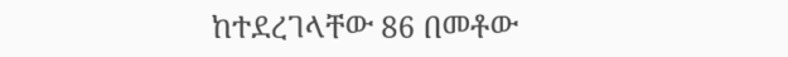ከተደረገላቸው 86 በመቶው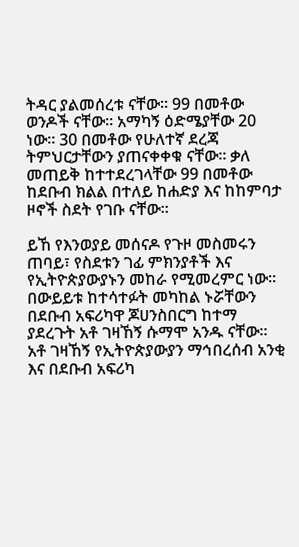ትዳር ያልመሰረቱ ናቸው። 99 በመቶው ወንዶች ናቸው። አማካኝ ዕድሜያቸው 20 ነው። 30 በመቶው የሁለተኛ ደረጃ ትምህርታቸውን ያጠናቀቀቁ ናቸው። ቃለ መጠይቅ ከተተደረገላቸው 99 በመቶው ከደቡብ ክልል በተለይ ከሐድያ እና ከከምባታ ዞኖች ስደት የገቡ ናቸው።

ይኸ የእንወያይ መሰናዶ የጉዞ መስመሩን ጠባይ፣ የስደቱን ገፊ ምክንያቶች እና የኢትዮጵያውያኑን መከራ የሚመረምር ነው። በውይይቱ ከተሳተፉት መካከል ኑሯቸውን በደቡብ አፍሪካዋ ጆሀንስበርግ ከተማ ያደረጉት አቶ ገዛኸኝ ሱማሞ አንዱ ናቸው። አቶ ገዛኸኝ የኢትዮጵያውያን ማኅበረሰብ አንቂ እና በደቡብ አፍሪካ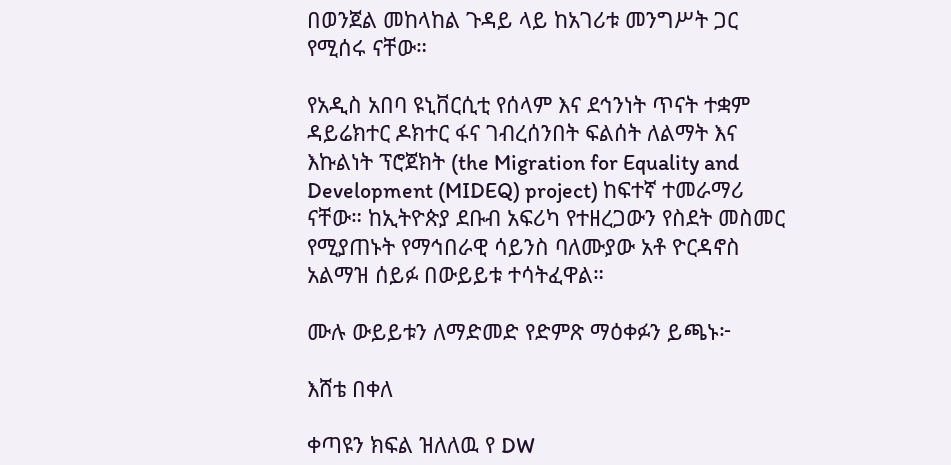በወንጀል መከላከል ጉዳይ ላይ ከአገሪቱ መንግሥት ጋር የሚሰሩ ናቸው።

የአዲስ አበባ ዩኒቨርሲቲ የሰላም እና ደኅንነት ጥናት ተቋም ዳይሬክተር ዶክተር ፋና ገብረሰንበት ፍልሰት ለልማት እና እኩልነት ፕሮጀክት (the Migration for Equality and Development (MIDEQ) project) ከፍተኛ ተመራማሪ ናቸው። ከኢትዮጵያ ደቡብ አፍሪካ የተዘረጋውን የስደት መስመር የሚያጠኑት የማኅበራዊ ሳይንስ ባለሙያው አቶ ዮርዳኖስ አልማዝ ሰይፉ በውይይቱ ተሳትፈዋል።

ሙሉ ውይይቱን ለማድመድ የድምጽ ማዕቀፉን ይጫኑ፦

እሸቴ በቀለ

ቀጣዩን ክፍል ዝለለዉ የ DW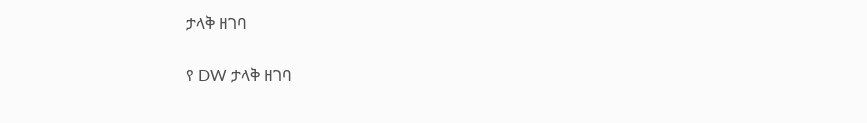ታላቅ ዘገባ

የ DW ታላቅ ዘገባ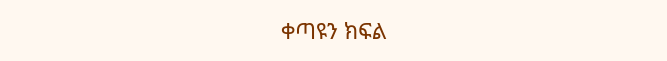ቀጣዩን ክፍል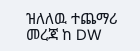ዝለለዉ ተጨማሪ መረጃ ከ DW